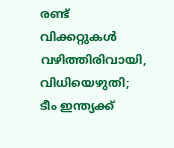രണ്ട് വിക്കറ്റുകള്‍ വഴിത്തിരിവായി, വിധിയെഴുതി; ടീം ഇന്ത്യക്ക്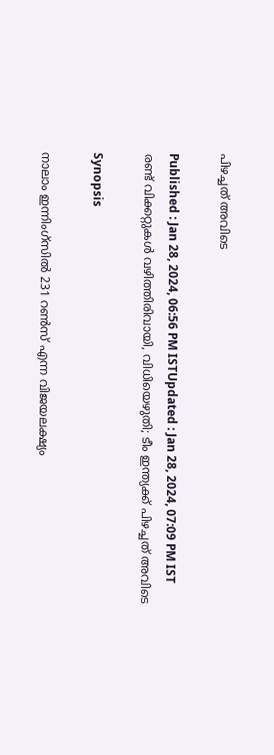പിഴച്ചത് അവിടെ

Published : Jan 28, 2024, 06:56 PM ISTUpdated : Jan 28, 2024, 07:09 PM IST
രണ്ട് വിക്കറ്റുകള്‍ വഴിത്തിരിവായി, വിധിയെഴുതി; ടീം ഇന്ത്യക്ക് പിഴച്ചത് അവിടെ

Synopsis

നാലാം ഇന്നിംഗ്സില്‍ 231 റണ്‍സ് എന്ന വിജയലക്ഷ്യം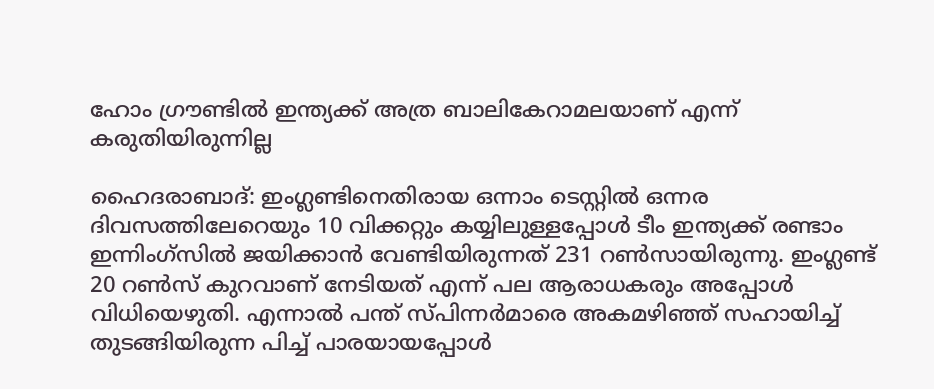ഹോം ഗ്രൗണ്ടില്‍ ഇന്ത്യക്ക് അത്ര ബാലികേറാമലയാണ് എന്ന് കരുതിയിരുന്നില്ല

ഹൈദരാബാദ്: ഇംഗ്ലണ്ടിനെതിരായ ഒന്നാം ടെസ്റ്റില്‍ ഒന്നര ദിവസത്തിലേറെയും 10 വിക്കറ്റും കയ്യിലുള്ളപ്പോള്‍ ടീം ഇന്ത്യക്ക് രണ്ടാം ഇന്നിംഗ്സില്‍ ജയിക്കാന്‍ വേണ്ടിയിരുന്നത് 231 റണ്‍സായിരുന്നു. ഇംഗ്ലണ്ട് 20 റണ്‍സ് കുറവാണ് നേടിയത് എന്ന് പല ആരാധകരും അപ്പോള്‍ വിധിയെഴുതി. എന്നാല്‍ പന്ത് സ്പിന്നര്‍മാരെ അകമഴിഞ്ഞ് സഹായിച്ച് തുടങ്ങിയിരുന്ന പിച്ച് പാരയായപ്പോള്‍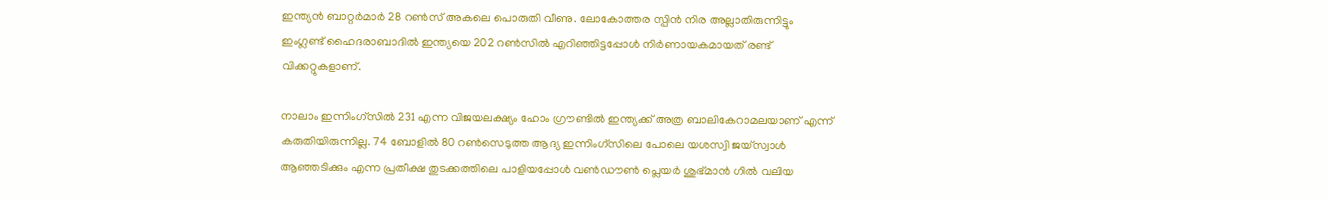ഇന്ത്യന്‍ ബാറ്റര്‍മാര്‍ 28 റണ്‍സ് അകലെ പൊരുതി വീണു. ലോകോത്തര സ്പിന്‍ നിര അല്ലാതിരുന്നിട്ടും ഇംഗ്ലണ്ട് ഹൈദരാബാദില്‍ ഇന്ത്യയെ 202 റണ്‍സില്‍ എറിഞ്ഞിട്ടപ്പോള്‍ നിര്‍ണായകമായത് രണ്ട് വിക്കറ്റുകളാണ്.

നാലാം ഇന്നിംഗ്സില്‍ 231 എന്ന വിജയലക്ഷ്യം ഹോം ഗ്രൗണ്ടില്‍ ഇന്ത്യക്ക് അത്ര ബാലികേറാമലയാണ് എന്ന് കരുതിയിരുന്നില്ല. 74 ബോളില്‍ 80 റണ്‍സെടുത്ത ആദ്യ ഇന്നിംഗ്സിലെ പോലെ യശസ്വി ജയ്‌സ്വാള്‍ ആഞ്ഞടിക്കും എന്ന പ്രതീക്ഷ തുടക്കത്തിലെ പാളിയപ്പോള്‍ വണ്‍ഡൗണ്‍ പ്ലെയര്‍ ശുഭ്‌മാന്‍ ഗില്‍ വലിയ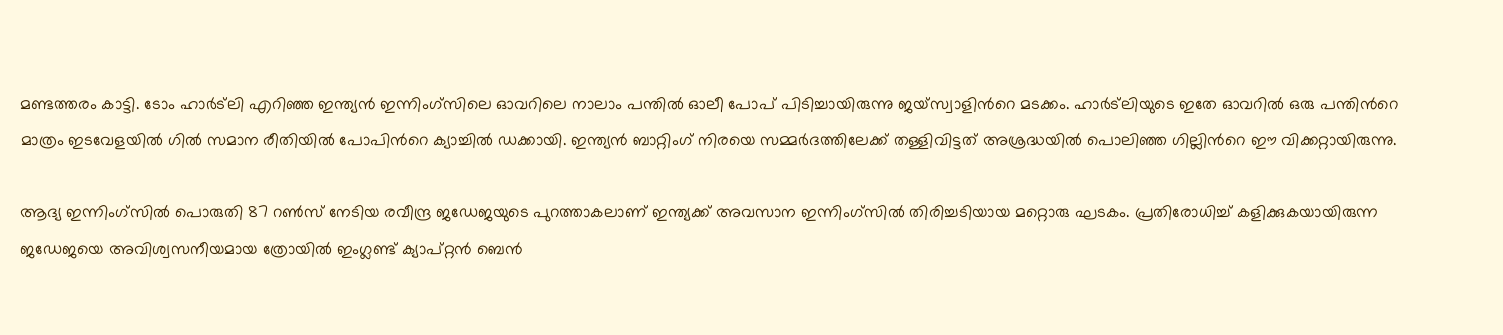മണ്ടത്തരം കാട്ടി. ടോം ഹാര്‍ട്‌ലി എറിഞ്ഞ ഇന്ത്യന്‍ ഇന്നിംഗ്സിലെ ഓവറിലെ നാലാം പന്തില്‍ ഓലീ പോപ് പിടിച്ചായിരുന്നു ജയ്സ്വാളിന്‍റെ മടക്കം. ഹാര്‍ട്‌ലിയുടെ ഇതേ ഓവറില്‍ ഒരു പന്തിന്‍റെ മാത്രം ഇടവേളയില്‍ ഗില്‍ സമാന രീതിയില്‍ പോപിന്‍റെ ക്യാച്ചില്‍ ഡക്കായി. ഇന്ത്യന്‍ ബാറ്റിംഗ് നിരയെ സമ്മര്‍ദത്തിലേക്ക് തള്ളിവിട്ടത് അശ്രദ്ധയില്‍ പൊലിഞ്ഞ ഗില്ലിന്‍റെ ഈ വിക്കറ്റായിരുന്നു.

ആദ്യ ഇന്നിംഗ്സില്‍ പൊരുതി 87 റണ്‍സ് നേടിയ രവീന്ദ്ര ജഡേജയുടെ പുറത്താകലാണ് ഇന്ത്യക്ക് അവസാന ഇന്നിംഗ്സില്‍ തിരിച്ചടിയായ മറ്റൊരു ഘടകം. പ്രതിരോധിച്ച് കളിക്കുകയായിരുന്ന ജഡേജയെ അവിശ്വസനീയമായ ത്രോയില്‍ ഇംഗ്ലണ്ട് ക്യാപ്റ്റന്‍ ബെന്‍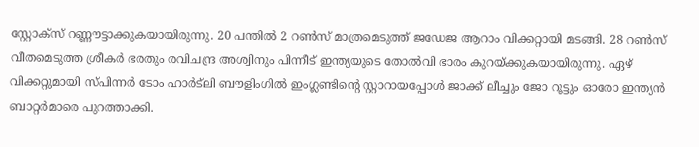സ്റ്റോക്‌സ് റണ്ണൗട്ടാക്കുകയായിരുന്നു. 20 പന്തില്‍ 2 റണ്‍സ് മാത്രമെടുത്ത് ജഡേജ ആറാം വിക്കറ്റായി മടങ്ങി. 28 റണ്‍സ് വീതമെടുത്ത ശ്രീകര്‍ ഭരതും രവിചന്ദ്ര അശ്വിനും പിന്നീട് ഇന്ത്യയുടെ തോല്‍വി ഭാരം കുറയ്ക്കുകയായിരുന്നു. ഏഴ് വിക്കറ്റുമായി സ്പിന്നര്‍ ടോം ഹാര്‍ട്‌ലി ബൗളിംഗില്‍ ഇംഗ്ലണ്ടിന്‍റെ സ്റ്റാറായപ്പോള്‍ ജാക്ക് ലീച്ചും ജോ റൂട്ടും ഓരോ ഇന്ത്യൻ ബാറ്റര്‍മാരെ പുറത്താക്കി.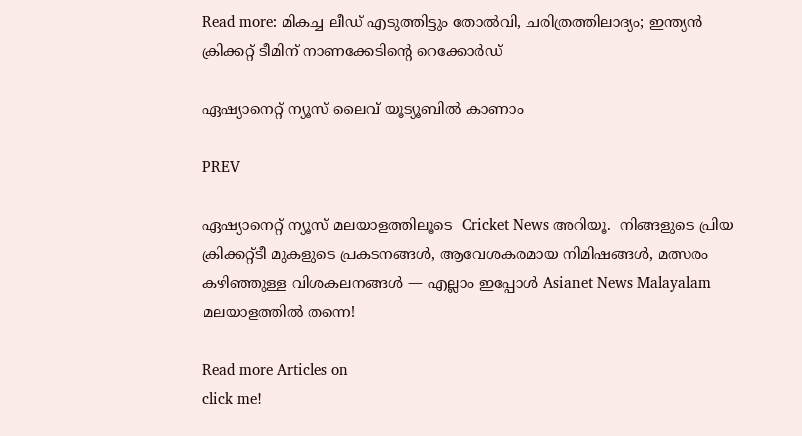Read more: മികച്ച ലീഡ് എടുത്തിട്ടും തോല്‍വി, ചരിത്രത്തിലാദ്യം; ഇന്ത്യന്‍ ക്രിക്കറ്റ് ടീമിന് നാണക്കേടിന്‍റെ റെക്കോര്‍ഡ്

ഏഷ്യാനെറ്റ് ന്യൂസ് ലൈവ് യൂട്യൂബിൽ കാണാം

PREV

ഏഷ്യാനെറ്റ് ന്യൂസ് മലയാളത്തിലൂടെ  Cricket News അറിയൂ.  നിങ്ങളുടെ പ്രിയ ക്രിക്കറ്റ്ടീ മുകളുടെ പ്രകടനങ്ങൾ, ആവേശകരമായ നിമിഷങ്ങൾ, മത്സരം കഴിഞ്ഞുള്ള വിശകലനങ്ങൾ — എല്ലാം ഇപ്പോൾ Asianet News Malayalam മലയാളത്തിൽ തന്നെ!

Read more Articles on
click me!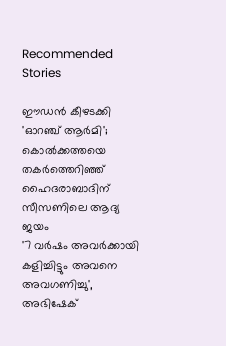Recommended Stories

ഈഡൻ കീഴടക്കി 'ഓറഞ്ച് ആർമി'; കൊൽക്കത്തയെ തകർത്തെറിഞ്ഞ് ഹൈദരാബാദിന് സീസണിലെ ആദ്യ ജയം
'7 വർഷം അവര്‍ക്കായി കളിച്ചിട്ടും അവനെ അവഗണിച്ചു', അഭിഷേക്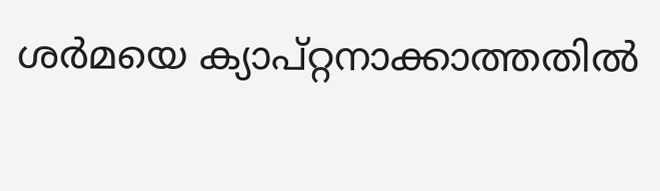ശർമയെ ക്യാപ്റ്റനാക്കാത്തതിൽ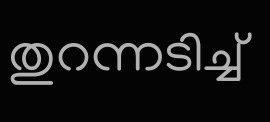തുറന്നടിച്ച്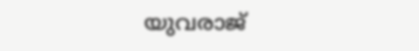യുവരാജ്